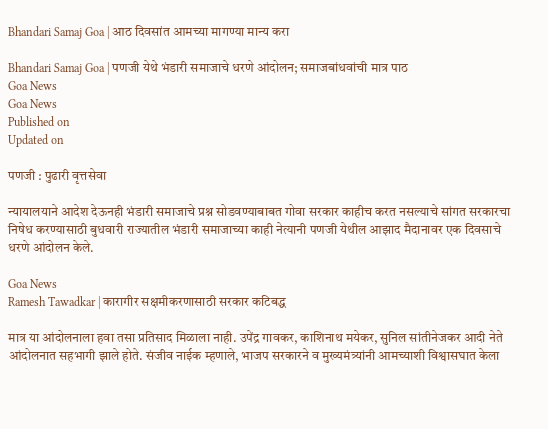Bhandari Samaj Goa | आठ दिवसांत आमच्या मागण्या मान्य करा

Bhandari Samaj Goa | पणजी येथे भंडारी समाजाचे धरणे आंदोलन; समाजबांधवांची मात्र पाठ
Goa News
Goa News
Published on
Updated on

पणजी : पुढारी वृत्तसेवा

न्यायालयाने आदेश देऊनही भंडारी समाजाचे प्रश्न सोडवण्याबाबत गोवा सरकार काहीच करत नसल्याचे सांगत सरकारचा निषेध करण्यासाठी बुधवारी राज्यातील भंडारी समाजाच्या काही नेत्यानी पणजी येथील आझाद मैदानावर एक दिवसाचे धरणे आंदोलन केले.

Goa News
Ramesh Tawadkar | कारागीर सक्षमीकरणासाठी सरकार कटिबद्ध

मात्र या आंदोलनाला हवा तसा प्रतिसाद मिळाला नाही. उपेंद्र गावकर, काशिनाथ मयेकर, सुनिल सांतीनेजकर आदी नेते आंदोलनात सहभागी झाले होते. संजीव नाईक म्हणाले, भाजप सरकारने व मुख्यमंत्र्यांनी आमच्याशी विश्वासघात केला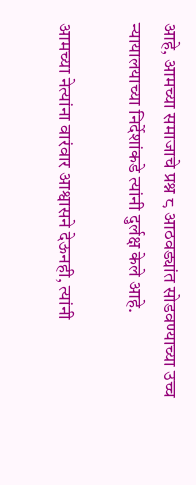आहे, आमच्या समाजाचे प्रश्न ८ आठवड्यांत सोडवण्याच्या उच्च न्यायालयाच्या निर्देशांकडे त्यांनी दुर्लक्ष केले आहे.

आमच्या नेत्यांना वारंवार आश्वासने देऊनही, त्यांनी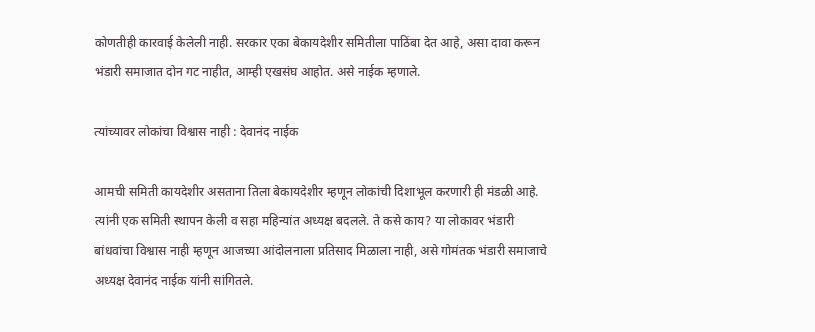कोणतीही कारवाई केलेली नाही. सरकार एका बेकायदेशीर समितीला पाठिंबा देत आहे, असा दावा करून भंडारी समाजात दोन गट नाहीत, आम्ही एखसंघ आहोत. असे नाईक म्हणाले.

त्यांच्यावर लोकांचा विश्वास नाही : देवानंद नाईक

आमची समिती कायदेशीर असताना तिला बेकायदेशीर म्हणून लोकांची दिशाभूल करणारी ही मंडळी आहे. त्यांनी एक समिती स्थापन केली व सहा महिन्यांत अध्यक्ष बदलले. ते कसे काय? या लोकावर भंडारी बांधवांचा विश्वास नाही म्हणून आजच्या आंदोलनाला प्रतिसाद मिळाला नाही, असे गोमंतक भंडारी समाजाचे अध्यक्ष देवानंद नाईक यांनी सांगितले.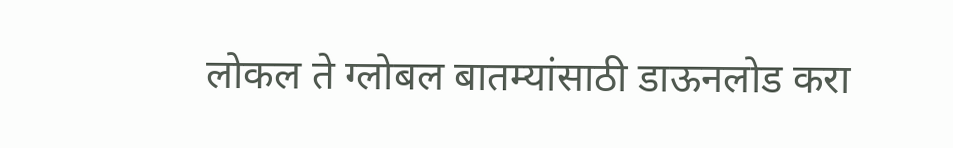लोकल ते ग्लोबल बातम्यांसाठी डाऊनलोड करा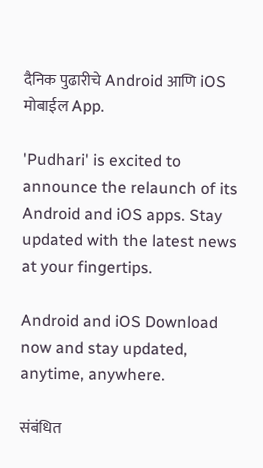दैनिक पुढारीचे Android आणि iOS मोबाईल App.

'Pudhari' is excited to announce the relaunch of its Android and iOS apps. Stay updated with the latest news at your fingertips.

Android and iOS Download now and stay updated, anytime, anywhere.

संबंधित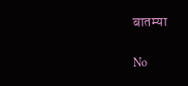बातम्या

No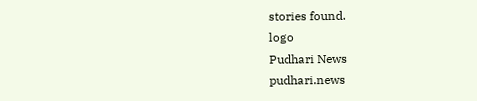stories found.
logo
Pudhari News
pudhari.news